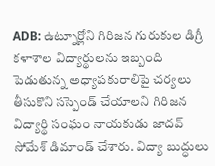ADB: ఉట్నూర్లోని గిరిజన గురుకుల డిగ్రీ కళాశాల విద్యార్థులను ఇబ్బంది పెడుతున్న అధ్యాపకురాలిపై చర్యలు తీసుకొని సస్పెండ్ చేయాలని గిరిజన విద్యార్థి సంఘం నాయకుడు జాదవ్ సోమేశ్ డిమాండ్ చేశారు. విద్యా బుద్ధులు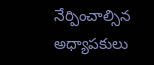నేర్పించాల్సిన అధ్యాపకులు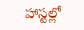హాస్టల్లో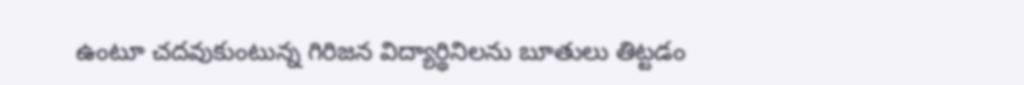ఉంటూ చదవుకుంటున్న గిరిజన విద్యార్థినిలను బూతులు తిట్టడం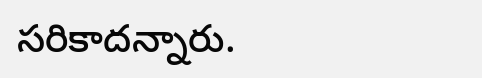సరికాదన్నారు.